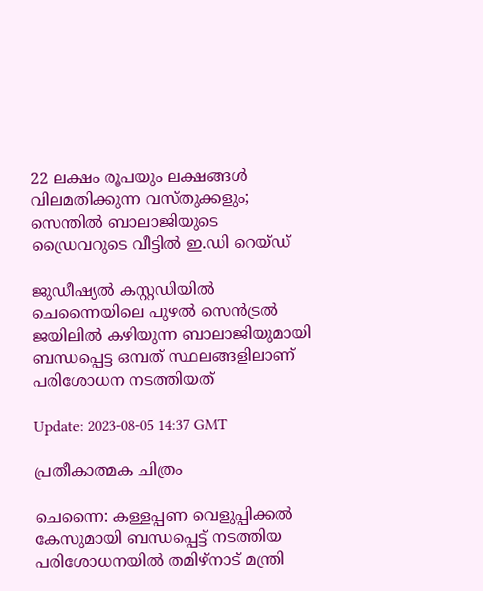22 ലക്ഷം രൂപയും ലക്ഷങ്ങള്‍ വിലമതിക്കുന്ന വസ്തുക്കളും; സെന്തില്‍ ബാലാജിയുടെ ഡ്രൈവറുടെ വീട്ടില്‍ ഇ.ഡി റെയ്ഡ്

ജുഡീഷ്യൽ കസ്റ്റഡിയിൽ ചെന്നൈയിലെ പുഴൽ സെൻട്രൽ ജയിലിൽ കഴിയുന്ന ബാലാജിയുമായി ബന്ധപ്പെട്ട ഒമ്പത് സ്ഥലങ്ങളിലാണ് പരിശോധന നടത്തിയത്

Update: 2023-08-05 14:37 GMT

പ്രതീകാത്മക ചിത്രം

ചെന്നൈ: കള്ളപ്പണ വെളുപ്പിക്കല്‍ കേസുമായി ബന്ധപ്പെട്ട് നടത്തിയ പരിശോധനയില്‍ തമിഴ്‌നാട് മന്ത്രി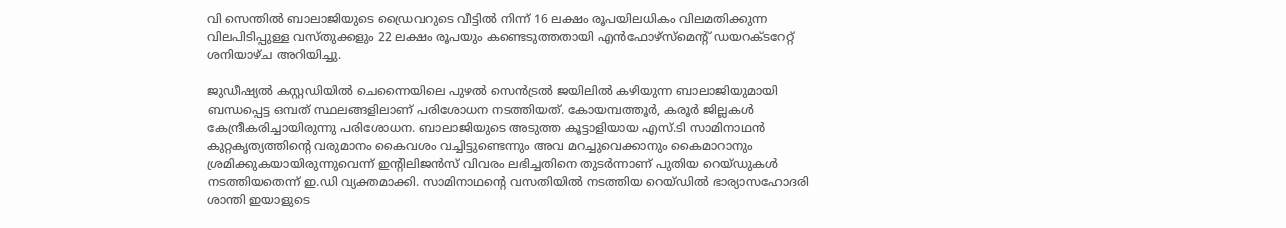വി സെന്തിൽ ബാലാജിയുടെ ഡ്രൈവറുടെ വീട്ടില്‍ നിന്ന് 16 ലക്ഷം രൂപയിലധികം വിലമതിക്കുന്ന വിലപിടിപ്പുള്ള വസ്തുക്കളും 22 ലക്ഷം രൂപയും കണ്ടെടുത്തതായി എൻഫോഴ്‌സ്‌മെന്‍റ് ഡയറക്ടറേറ്റ് ശനിയാഴ്ച അറിയിച്ചു.

ജുഡീഷ്യൽ കസ്റ്റഡിയിൽ ചെന്നൈയിലെ പുഴൽ സെൻട്രൽ ജയിലിൽ കഴിയുന്ന ബാലാജിയുമായി ബന്ധപ്പെട്ട ഒമ്പത് സ്ഥലങ്ങളിലാണ് പരിശോധന നടത്തിയത്. കോയമ്പത്തൂർ, കരൂർ ജില്ലകള്‍ കേന്ദ്രീകരിച്ചായിരുന്നു പരിശോധന. ബാലാജിയുടെ അടുത്ത കൂട്ടാളിയായ എസ്.ടി സാമിനാഥൻ കുറ്റകൃത്യത്തിന്‍റെ വരുമാനം കൈവശം വച്ചിട്ടുണ്ടെന്നും അവ മറച്ചുവെക്കാനും കൈമാറാനും ശ്രമിക്കുകയായിരുന്നുവെന്ന് ഇന്‍റിലിജൻസ് വിവരം ലഭിച്ചതിനെ തുടർന്നാണ് പുതിയ റെയ്ഡുകൾ നടത്തിയതെന്ന് ഇ.ഡി വ്യക്തമാക്കി. സാമിനാഥന്‍റെ വസതിയില്‍ നടത്തിയ റെയ്ഡിൽ ഭാര്യാസഹോദരി ശാന്തി ഇയാളുടെ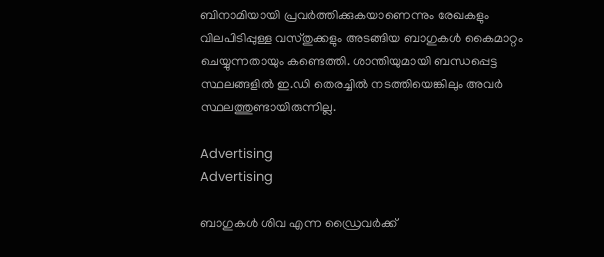ബിനാമിയായി പ്രവർത്തിക്കുകയാണെന്നും രേഖകളും വിലപിടിപ്പുള്ള വസ്തുക്കളും അടങ്ങിയ ബാഗുകൾ കൈമാറ്റം ചെയ്യുന്നതായും കണ്ടെത്തി. ശാന്തിയുമായി ബന്ധപ്പെട്ട സ്ഥലങ്ങളില്‍ ഇ.ഡി തെരച്ചില്‍ നടത്തിയെങ്കിലും അവര്‍ സ്ഥലത്തുണ്ടായിരുന്നില്ല.

Advertising
Advertising

ബാഗുകൾ ശിവ എന്ന ഡ്രൈവർക്ക്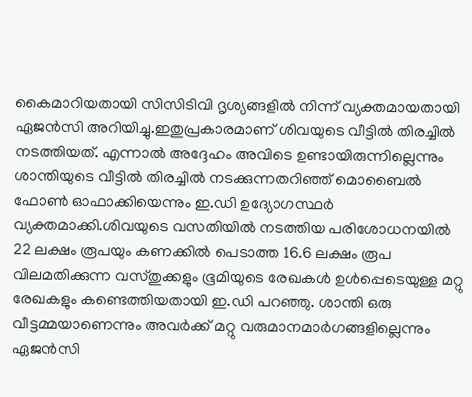കൈമാറിയതായി സിസിടിവി ദൃശ്യങ്ങളിൽ നിന്ന് വ്യക്തമായതായി ഏജൻസി അറിയിച്ചു.ഇതുപ്രകാരമാണ് ശിവയുടെ വീട്ടില്‍ തിരച്ചില്‍ നടത്തിയത്. എന്നാല്‍ അദ്ദേഹം അവിടെ ഉണ്ടായിരുന്നില്ലെന്നും ശാന്തിയുടെ വീട്ടിൽ തിരച്ചിൽ നടക്കുന്നതറിഞ്ഞ് മൊബൈൽ ഫോൺ ഓഫാക്കിയെന്നും ഇ.ഡി ഉദ്യോഗസ്ഥര്‍ വ്യക്തമാക്കി.ശിവയുടെ വസതിയിൽ നടത്തിയ പരിശോധനയിൽ 22 ലക്ഷം രൂപയും കണക്കിൽ പെടാത്ത 16.6 ലക്ഷം രൂപ വിലമതിക്കുന്ന വസ്തുക്കളും ഭൂമിയുടെ രേഖകൾ ഉൾപ്പെടെയുള്ള മറ്റു രേഖകളും കണ്ടെത്തിയതായി ഇ.ഡി പറഞ്ഞു. ശാന്തി ഒരു വീട്ടമ്മയാണെന്നും അവര്‍ക്ക് മറ്റു വരുമാനമാര്‍ഗങ്ങളില്ലെന്നും ഏജന്‍സി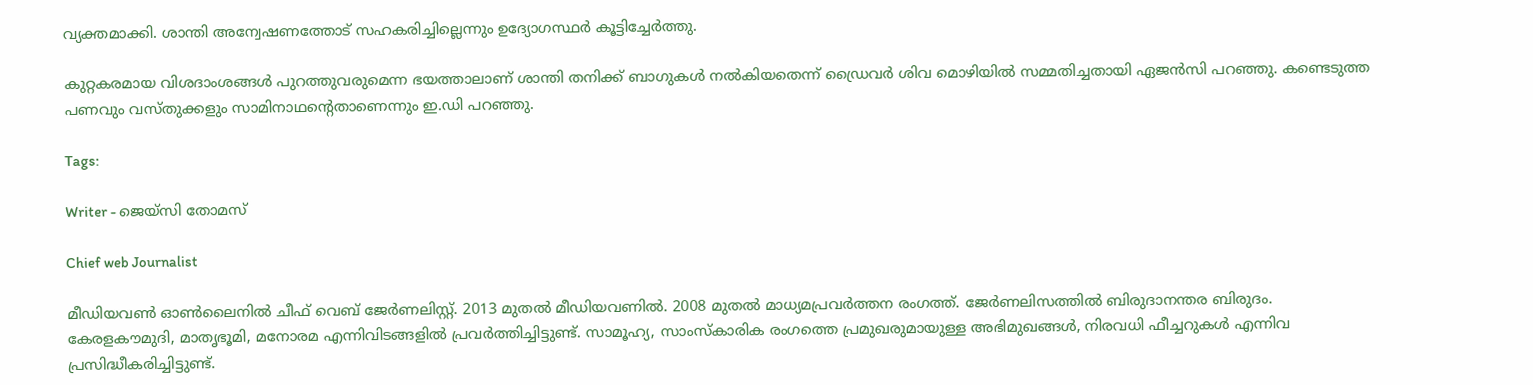വ്യക്തമാക്കി. ശാന്തി അന്വേഷണത്തോട് സഹകരിച്ചില്ലെന്നും ഉദ്യോഗസ്ഥര്‍ കൂട്ടിച്ചേര്‍ത്തു.

കുറ്റകരമായ വിശദാംശങ്ങൾ പുറത്തുവരുമെന്ന ഭയത്താലാണ് ശാന്തി തനിക്ക് ബാഗുകൾ നൽകിയതെന്ന് ഡ്രൈവർ ശിവ മൊഴിയിൽ സമ്മതിച്ചതായി ഏജൻസി പറഞ്ഞു. കണ്ടെടുത്ത പണവും വസ്തുക്കളും സാമിനാഥന്‍റെതാണെന്നും ഇ.ഡി പറഞ്ഞു.

Tags:

Writer - ജെയ്സി തോമസ്

Chief web Journalist

മീഡിയവൺ ഓൺലൈനിൽ ചീഫ് വെബ് ജേർണലിസ്റ്റ്. 2013 മുതൽ മീഡിയവണിൽ. 2008 മുതൽ മാധ്യമപ്രവർത്തന രംഗത്ത്. ജേർണലിസത്തിൽ ബിരുദാനന്തര ബിരുദം. കേരളകൗമുദി, മാതൃഭൂമി, മനോരമ എന്നിവിടങ്ങളിൽ പ്രവർത്തിച്ചിട്ടുണ്ട്. സാമൂഹ്യ, സാംസ്‌കാരിക രംഗത്തെ പ്രമുഖരുമായുള്ള അഭിമുഖങ്ങൾ, നിരവധി ഫീച്ചറുകൾ എന്നിവ പ്രസിദ്ധീകരിച്ചിട്ടുണ്ട്.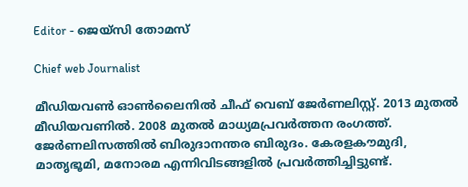Editor - ജെയ്സി തോമസ്

Chief web Journalist

മീഡിയവൺ ഓൺലൈനിൽ ചീഫ് വെബ് ജേർണലിസ്റ്റ്. 2013 മുതൽ മീഡിയവണിൽ. 2008 മുതൽ മാധ്യമപ്രവർത്തന രംഗത്ത്. ജേർണലിസത്തിൽ ബിരുദാനന്തര ബിരുദം. കേരളകൗമുദി, മാതൃഭൂമി, മനോരമ എന്നിവിടങ്ങളിൽ പ്രവർത്തിച്ചിട്ടുണ്ട്.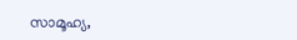സാമൂഹ്യ,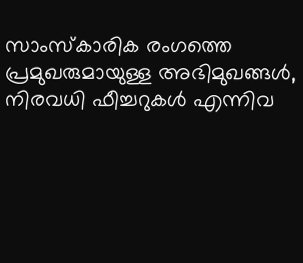സാംസ്‌കാരിക രംഗത്തെ പ്രമുഖരുമായുള്ള അഭിമുഖങ്ങൾ, നിരവധി ഫീച്ചറുകൾ എന്നിവ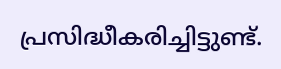പ്രസിദ്ധീകരിച്ചിട്ടുണ്ട്.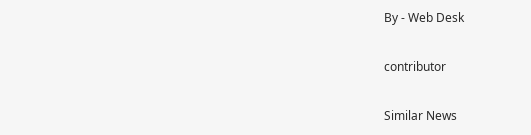By - Web Desk

contributor

Similar News